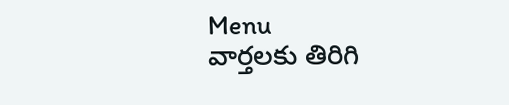Menu
వార్తలకు తిరిగి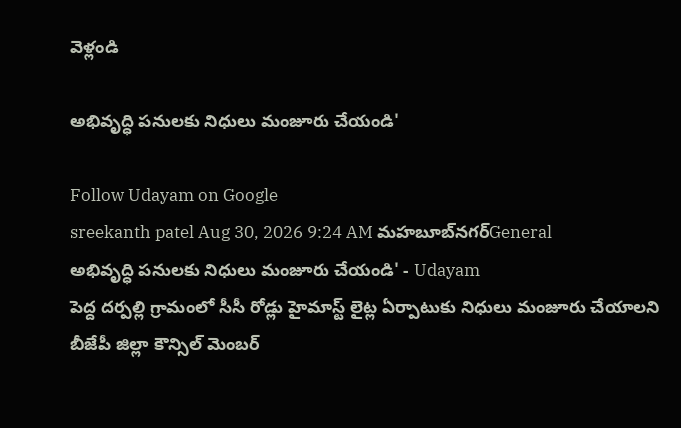వెళ్లండి

అభివృద్ధి పనులకు నిధులు మంజూరు చేయండి'

Follow Udayam on Google
sreekanth patel Aug 30, 2026 9:24 AM మహబూబ్‌నగర్General
అభివృద్ధి పనులకు నిధులు మంజూరు చేయండి' - Udayam
పెద్ద దర్పల్లి గ్రామంలో సీసీ రోడ్లు హైమాస్ట్ లైట్ల ఏర్పాటుకు నిధులు మంజూరు చేయాలని బీజేపీ జిల్లా కౌన్సిల్ మెంబర్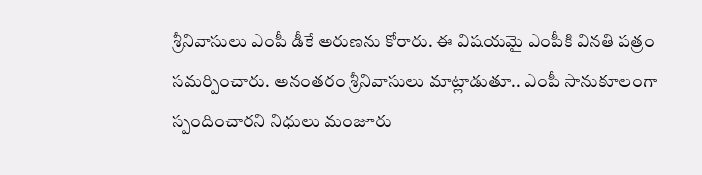శ్రీనివాసులు ఎంపీ డీకే అరుణను కోరారు. ఈ విషయమై ఎంపీకి వినతి పత్రం సమర్పించారు. అనంతరం శ్రీనివాసులు మాట్లాడుతూ.. ఎంపీ సానుకూలంగా స్పందించారని నిధులు మంజూరు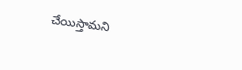చేయిస్తామని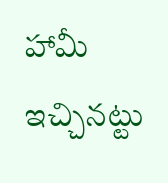హామీ ఇచ్చినట్టు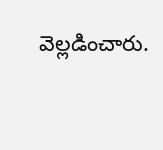వెల్లడించారు.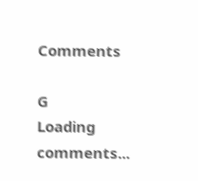Comments

G
Loading comments...